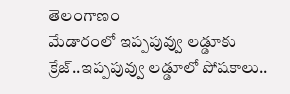తెలంగాణం
మేడారంలో ఇప్పపువ్వు లడ్డూకు క్రేజ్..ఇప్పపువ్వు లడ్డూలో పోషకాలు..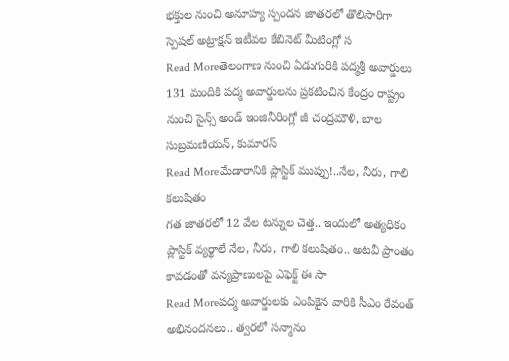భక్తుల నుంచి అనూహ్య స్పందన జాతరలో తొలిసారిగా స్పెషల్ అట్రాక్షన్ ఇటీవల కేబినెట్ మీటింగ్లో స
Read Moreతెలంగాణ నుంచి ఏడుగురికి పద్మశ్రీ అవార్డులు
131 మందికి పద్మ అవార్డులను ప్రకటించిన కేంద్రం రాష్ట్రం నుంచి సైన్స్ అండ్ ఇంజినీరింగ్లో జీ చంద్రమౌళి, బాల సుబ్రమణియన్, కుమారస్
Read Moreమేడారానికి ప్లాస్టిక్ ముప్పు!..నేల, నీరు, గాలి కలుషితం
గత జాతరలో 12 వేల టన్నుల చెత్త.. ఇందులో అత్యధికం ప్లాస్టిక్ వ్యర్థాలే నేల, నీరు, గాలి కలుషితం.. అటవీ ప్రాంతం కావడంతో వన్యప్రాణులపై ఎఫెక్ట్ ఈ సా
Read Moreపద్మ అవార్డులకు ఎంపికైన వారికి సీఎం రేవంత్ అభినందనలు.. త్వరలో సన్మానం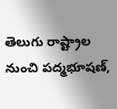తెలుగు రాష్ట్రాల నుంచి పద్మభూషణ్,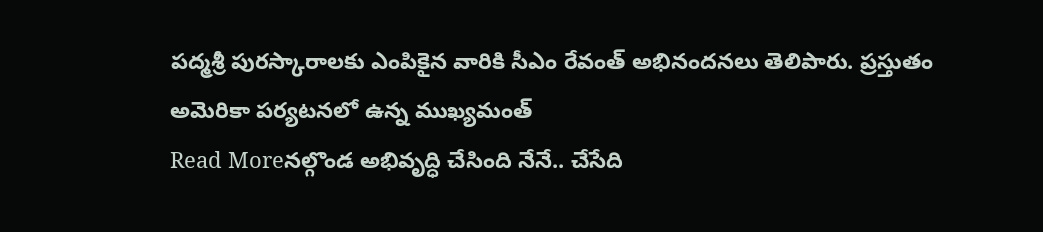పద్మశ్రీ పురస్కారాలకు ఎంపికైన వారికి సీఎం రేవంత్ అభినందనలు తెలిపారు. ప్రస్తుతం అమెరికా పర్యటనలో ఉన్న ముఖ్యమంత్
Read Moreనల్గొండ అభివృద్ధి చేసింది నేనే.. చేసేది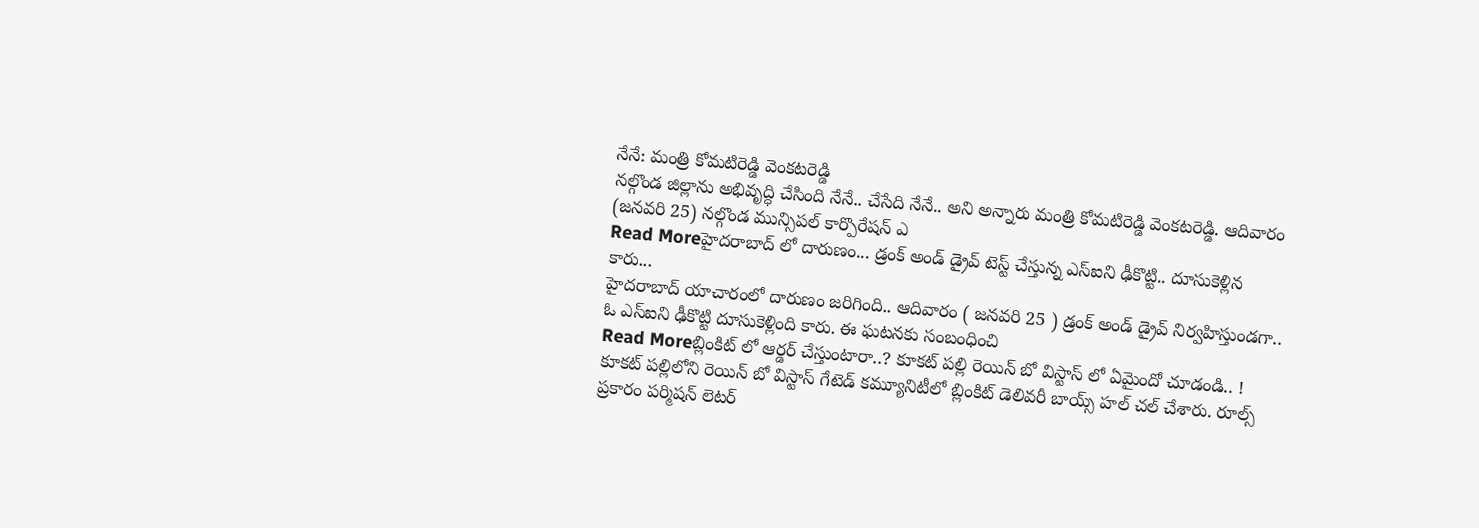నేనే: మంత్రి కోమటిరెడ్డి వెంకటరెడ్డి
నల్గొండ జిల్లాను అభివృద్ధి చేసింది నేనే.. చేసేది నేనే.. అని అన్నారు మంత్రి కోమటిరెడ్డి వెంకటరెడ్డి. ఆదివారం (జనవరి 25) నల్గొండ మున్సిపల్ కార్పొరేషన్ ఎ
Read Moreహైదరాబాద్ లో దారుణం... డ్రంక్ అండ్ డ్రైవ్ టెస్ట్ చేస్తున్న ఎస్ఐని ఢీకొట్టి.. దూసుకెళ్లిన కారు...
హైదరాబాద్ యాచారంలో దారుణం జరిగింది.. ఆదివారం ( జనవరి 25 ) డ్రంక్ అండ్ డ్రైవ్ నిర్వహిస్తుండగా.. ఓ ఎస్ఐని ఢీకొట్టి దూసుకెళ్లింది కారు. ఈ ఘటనకు సంబంధించి
Read Moreబ్లింకిట్ లో ఆర్డర్ చేస్తుంటారా..? కూకట్ పల్లి రెయిన్ బో విస్టాస్ లో ఏమైందో చూడండి.. !
కూకట్ పల్లిలోని రెయిన్ బో విస్టాస్ గేటెడ్ కమ్యూనిటీలో బ్లింకిట్ డెలివరీ బాయ్స్ హల్ చల్ చేశారు. రూల్స్ ప్రకారం పర్మిషన్ లెటర్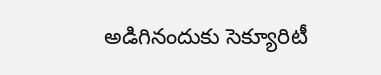అడిగినందుకు సెక్యూరిటీ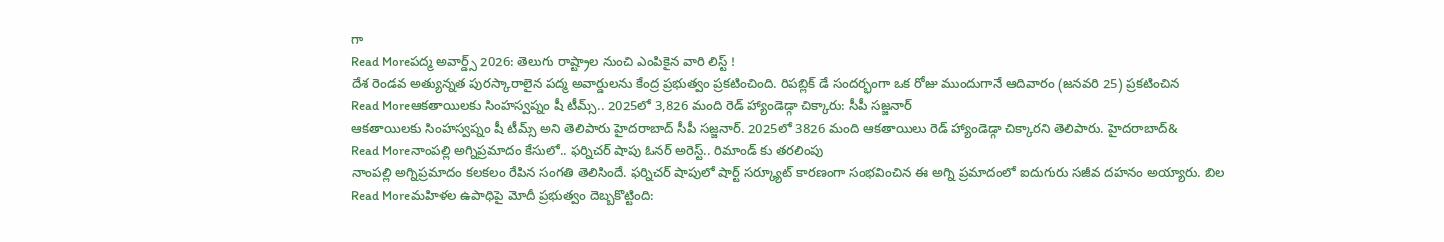గా
Read Moreపద్మ అవార్డ్స్ 2026: తెలుగు రాష్ట్రాల నుంచి ఎంపికైన వారి లిస్ట్ !
దేశ రెండవ అత్యున్నత పురస్కారాలైన పద్మ అవార్డులను కేంద్ర ప్రభుత్వం ప్రకటించింది. రిపబ్లిక్ డే సందర్భంగా ఒక రోజు ముందుగానే ఆదివారం (జనవరి 25) ప్రకటించిన
Read Moreఆకతాయిలకు సింహస్వప్నం షీ టీమ్స్.. 2025లో 3,826 మంది రెడ్ హ్యాండెడ్గా చిక్కారు: సీపీ సజ్జనార్
ఆకతాయిలకు సింహస్వప్నం షీ టీమ్స్ అని తెలిపారు హైదరాబాద్ సీపీ సజ్జనార్. 2025లో 3826 మంది ఆకతాయిలు రెడ్ హ్యాండెడ్గా చిక్కారని తెలిపారు. హైదరాబాద్&
Read Moreనాంపల్లి అగ్నిప్రమాదం కేసులో.. ఫర్నిచర్ షాపు ఓనర్ అరెస్ట్.. రిమాండ్ కు తరలింపు
నాంపల్లి అగ్నిప్రమాదం కలకలం రేపిన సంగతి తెలిసిందే. ఫర్నిచర్ షాపులో షార్ట్ సర్క్యూట్ కారణంగా సంభవించిన ఈ అగ్ని ప్రమాదంలో ఐదుగురు సజీవ దహనం అయ్యారు. బిల
Read Moreమహిళల ఉపాధిపై మోదీ ప్రభుత్వం దెబ్బకొట్టింది: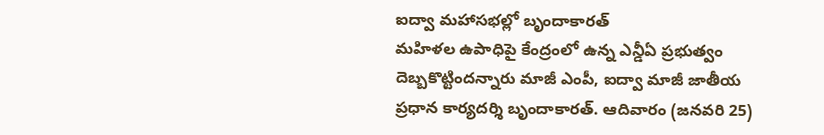ఐద్వా మహాసభల్లో బృందాకారత్
మహిళల ఉపాధిపై కేంద్రంలో ఉన్న ఎన్డీఏ ప్రభుత్వం దెబ్బకొట్టిందన్నారు మాజీ ఎంపీ, ఐద్వా మాజీ జాతీయ ప్రధాన కార్యదర్శి బృందాకారత్. ఆదివారం (జనవరి 25)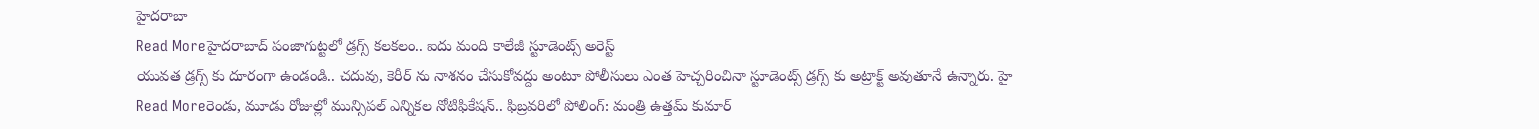హైదరాబా
Read Moreహైదరాబాద్ పంజాగుట్టలో డ్రగ్స్ కలకలం.. ఐదు మంది కాలేజీ స్టూడెంట్స్ అరెస్ట్
యువత డ్రగ్స్ కు దూరంగా ఉండండి.. చదువు, కెరీర్ ను నాశనం చేసుకోవద్దు అంటూ పోలీసులు ఎంత హెచ్చరించినా స్టూడెంట్స్ డ్రగ్స్ కు అట్రాక్ట్ అవుతూనే ఉన్నారు. హై
Read Moreరెండు, మూడు రోజుల్లో మున్సిపల్ ఎన్నికల నోటిఫికేషన్.. ఫిబ్రవరిలో పోలింగ్: మంత్రి ఉత్తమ్ కుమార్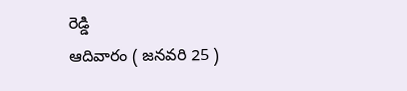రెడ్డి
ఆదివారం ( జనవరి 25 )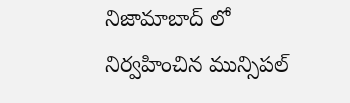నిజామాబాద్ లో నిర్వహించిన మున్సిపల్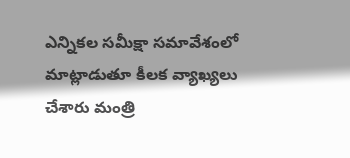ఎన్నికల సమీక్షా సమావేశంలో మాట్లాడుతూ కీలక వ్యాఖ్యలు చేశారు మంత్రి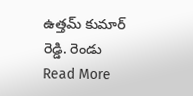ఉత్తమ్ కుమార్ రెడ్డి. రెండు
Read More